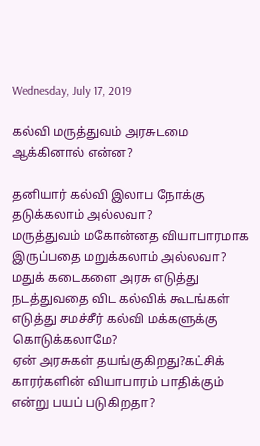Wednesday, July 17, 2019

கல்வி மருத்துவம் அரசுடமை ஆக்கினால் என்ன?

தனியார் கல்வி இலாப நோக்கு தடுக்கலாம் அல்லவா?
மருத்துவம் மகோன்னத வியாபாரமாக இருப்பதை மறுக்கலாம் அல்லவா?
மதுக் கடைகளை அரசு எடுத்து நடத்துவதை விட கல்விக் கூடங்கள் எடுத்து சமச்சீர் கல்வி மக்களுக்கு கொடுக்கலாமே?
ஏன் அரசுகள் தயங்குகிறது?கட்சிக் காரர்களின் வியாபாரம் பாதிக்கும் என்று பயப் படுகிறதா?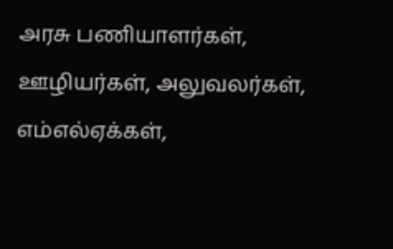அரசு பணியாளர்கள், ஊழியர்கள், அலுவலர்கள், எம்எல்ஏக்கள்,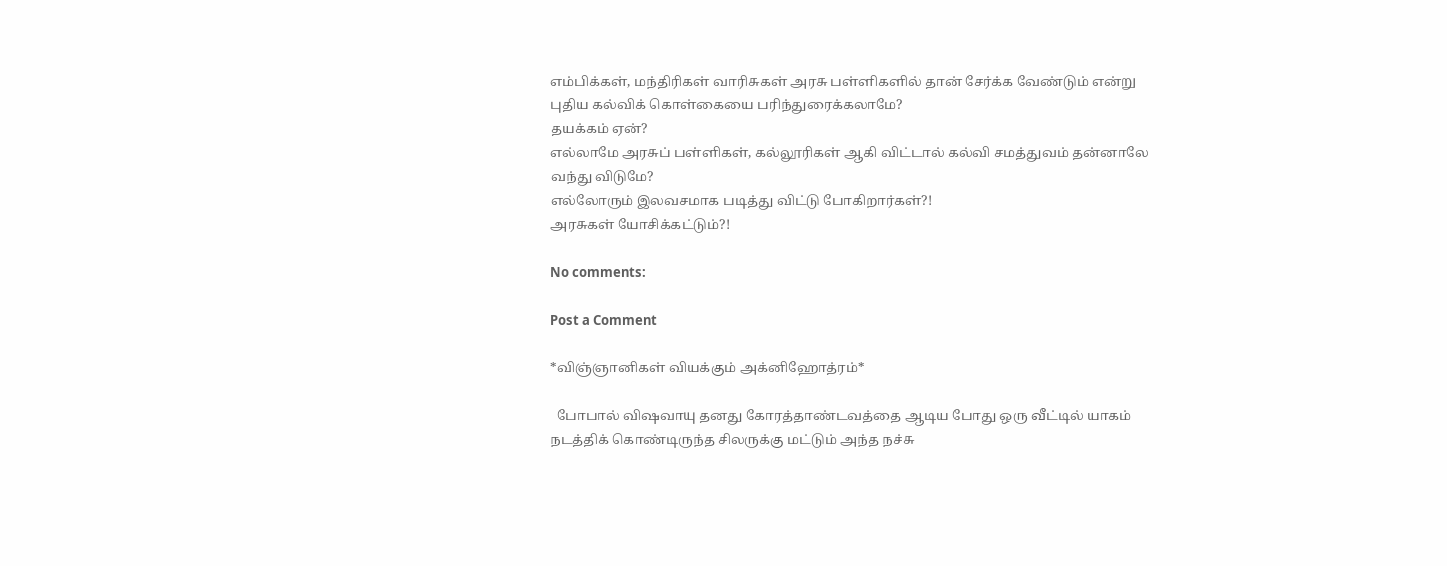எம்பிக்கள், மந்திரிகள் வாரிசுகள் அரசு பள்ளிகளில் தான் சேர்க்க வேண்டும் என்று புதிய கல்விக் கொள்கையை பரிந்துரைக்கலாமே?
தயக்கம் ஏன்?
எல்லாமே அரசுப் பள்ளிகள், கல்லூரிகள் ஆகி விட்டால் கல்வி சமத்துவம் தன்னாலே வந்து விடுமே?
எல்லோரும் இலவசமாக படித்து விட்டு போகிறார்கள்?!
அரசுகள் யோசிக்கட்டும்?!

No comments:

Post a Comment

*விஞ்ஞானிகள் வியக்கும் அக்னிஹோத்ரம்*

  போபால் விஷவாயு தனது கோரத்தாண்டவத்தை ஆடிய போது ஒரு வீட்டில் யாகம் நடத்திக் கொண்டிருந்த சிலருக்கு மட்டும் அந்த நச்சு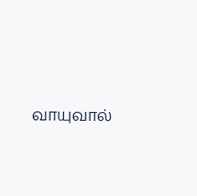வாயுவால்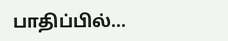பாதிப்பில்...